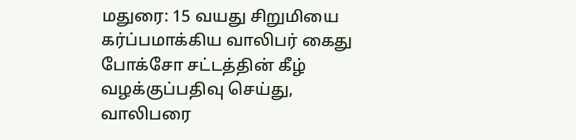மதுரை: 15 வயது சிறுமியை கர்ப்பமாக்கிய வாலிபர் கைது
போக்சோ சட்டத்தின் கீழ் வழக்குப்பதிவு செய்து, வாலிபரை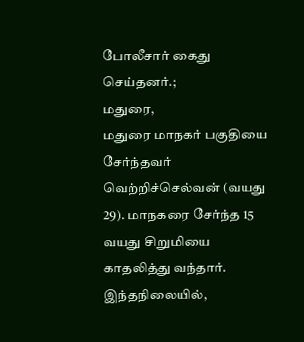போலீசார் கைது செய்தனர்.;
மதுரை,
மதுரை மாநகர் பகுதியை சேர்ந்தவர் வெற்றிச்செல்வன் (வயது 29). மாநகரை சேர்ந்த 15 வயது சிறுமியை காதலித்து வந்தார். இந்தநிலையில்,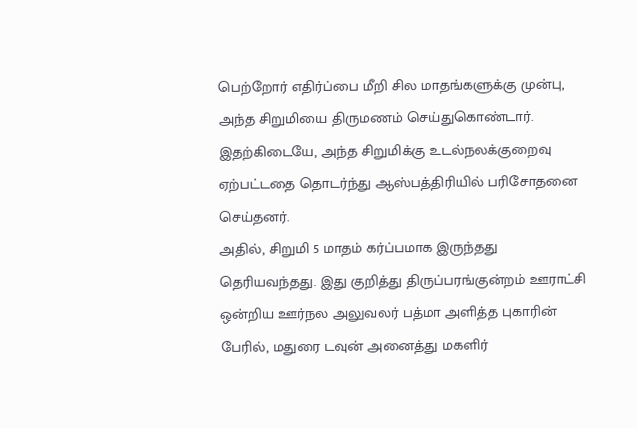பெற்றோர் எதிர்ப்பை மீறி சில மாதங்களுக்கு முன்பு, அந்த சிறுமியை திருமணம் செய்துகொண்டார். இதற்கிடையே, அந்த சிறுமிக்கு உடல்நலக்குறைவு ஏற்பட்டதை தொடர்ந்து ஆஸ்பத்திரியில் பரிசோதனை செய்தனர்.
அதில், சிறுமி 5 மாதம் கர்ப்பமாக இருந்தது தெரியவந்தது. இது குறித்து திருப்பரங்குன்றம் ஊராட்சி ஒன்றிய ஊர்நல அலுவலர் பத்மா அளித்த புகாரின் பேரில், மதுரை டவுன் அனைத்து மகளிர்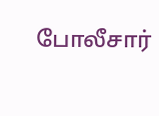போலீசார்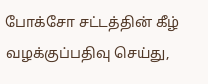போக்சோ சட்டத்தின் கீழ் வழக்குப்பதிவு செய்து,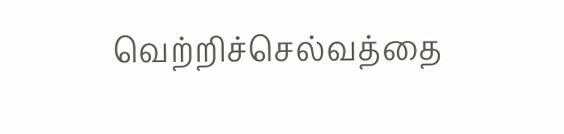வெற்றிச்செல்வத்தை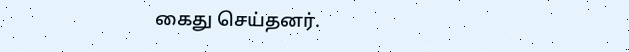கைது செய்தனர்.